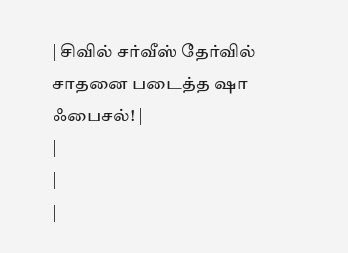| சிவில் சர்வீஸ் தேர்வில் சாதனை படைத்த ஷா ஃபைசல்! |
|
|
|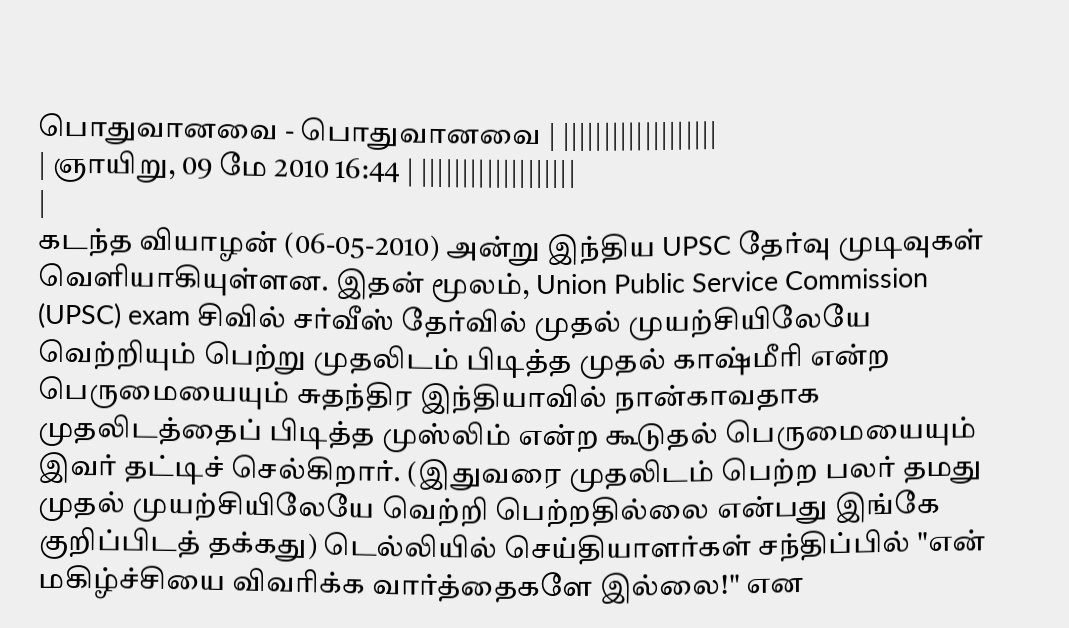பொதுவானவை - பொதுவானவை | |||||||||||||||||||
| ஞாயிறு, 09 மே 2010 16:44 | |||||||||||||||||||
|
கடந்த வியாழன் (06-05-2010) அன்று இந்திய UPSC தேர்வு முடிவுகள் வெளியாகியுள்ளன. இதன் மூலம், Union Public Service Commission (UPSC) exam சிவில் சர்வீஸ் தேர்வில் முதல் முயற்சியிலேயே வெற்றியும் பெற்று முதலிடம் பிடித்த முதல் காஷ்மீரி என்ற பெருமையையும் சுதந்திர இந்தியாவில் நான்காவதாக முதலிடத்தைப் பிடித்த முஸ்லிம் என்ற கூடுதல் பெருமையையும் இவர் தட்டிச் செல்கிறார். (இதுவரை முதலிடம் பெற்ற பலர் தமது முதல் முயற்சியிலேயே வெற்றி பெற்றதில்லை என்பது இங்கே குறிப்பிடத் தக்கது) டெல்லியில் செய்தியாளர்கள் சந்திப்பில் "என் மகிழ்ச்சியை விவரிக்க வார்த்தைகளே இல்லை!" என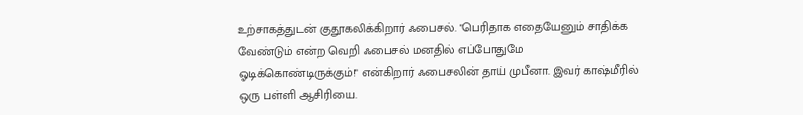உற்சாகத்துடன் குதூகலிக்கிறார் ஃபைசல். "பெரிதாக எதையேனும் சாதிக்க வேண்டும் என்ற வெறி ஃபைசல் மனதில் எப்போதுமே ஓடிக்கொண்டிருக்கும்!" என்கிறார் ஃபைசலின் தாய் முபீனா. இவர் காஷ்மீரில் ஒரு பள்ளி ஆசிரியை.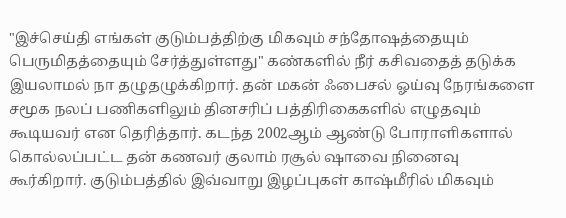"இச்செய்தி எங்கள் குடும்பத்திற்கு மிகவும் சந்தோஷத்தையும் பெருமிதத்தையும் சேர்த்துள்ளது" கண்களில் நீர் கசிவதைத் தடுக்க இயலாமல் நா தழுதழுக்கிறார். தன் மகன் ஃபைசல் ஓய்வு நேரங்களை சமூக நலப் பணிகளிலும் தினசரிப் பத்திரிகைகளில் எழுதவும் கூடியவர் என தெரித்தார். கடந்த 2002ஆம் ஆண்டு போராளிகளால் கொல்லப்பட்ட தன் கணவர் குலாம் ரசூல் ஷாவை நினைவு கூர்கிறார். குடும்பத்தில் இவ்வாறு இழப்புகள் காஷ்மீரில் மிகவும்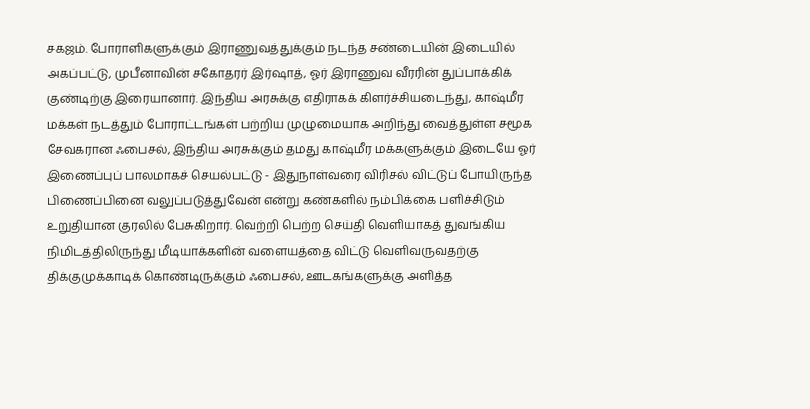சகஜம். போராளிகளுக்கும் இராணுவத்துக்கும் நடந்த சண்டையின் இடையில் அகப்பட்டு, முபீனாவின் சகோதரர் இர்ஷாத், ஓர் இராணுவ வீரரின் துப்பாக்கிக் குண்டிற்கு இரையானார். இந்திய அரசுக்கு எதிராகக் கிளர்ச்சியடைந்து, காஷ்மீர மக்கள் நடத்தும் போராட்டங்கள் பற்றிய முழுமையாக அறிந்து வைத்துள்ள சமூக சேவகரான ஃபைசல், இந்திய அரசுக்கும் தமது காஷ்மீர மக்களுக்கும் இடையே ஓர் இணைப்புப் பாலமாகச் செயல்பட்டு - இதுநாள்வரை விரிசல் விட்டுப் போயிருந்த பிணைப்பினை வலுப்படுத்துவேன் என்று கண்களில் நம்பிக்கை பளிச்சிடும் உறுதியான குரலில் பேசுகிறார். வெற்றி பெற்ற செய்தி வெளியாகத் துவங்கிய நிமிடத்திலிருந்து மீடியாக்களின் வளையத்தை விட்டு வெளிவருவதற்கு திக்குமுக்காடிக் கொண்டிருக்கும் ஃபைசல், ஊடகங்களுக்கு அளித்த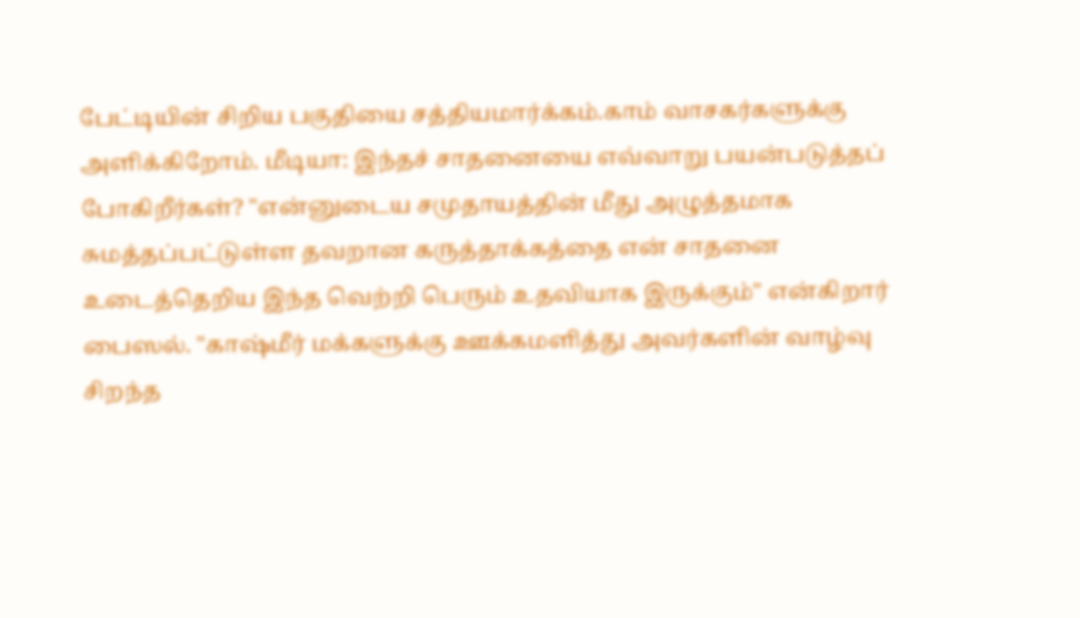பேட்டியின் சிறிய பகுதியை சத்தியமார்க்கம்.காம் வாசகர்களுக்கு அளிக்கிறோம். மீடியா: இந்தச் சாதனையை எவ்வாறு பயன்படுத்தப் போகிறீர்கள்? "என்னுடைய சமுதாயத்தின் மீது அழுத்தமாக சுமத்தப்பட்டுள்ள தவறான கருத்தாக்கத்தை என் சாதனை உடைத்தெறிய இந்த வெற்றி பெரும் உதவியாக இருக்கும்" என்கிறார் பைஸல். "காஷ்மீர் மக்களுக்கு ஊக்கமளித்து அவர்களின் வாழ்வு சிறந்த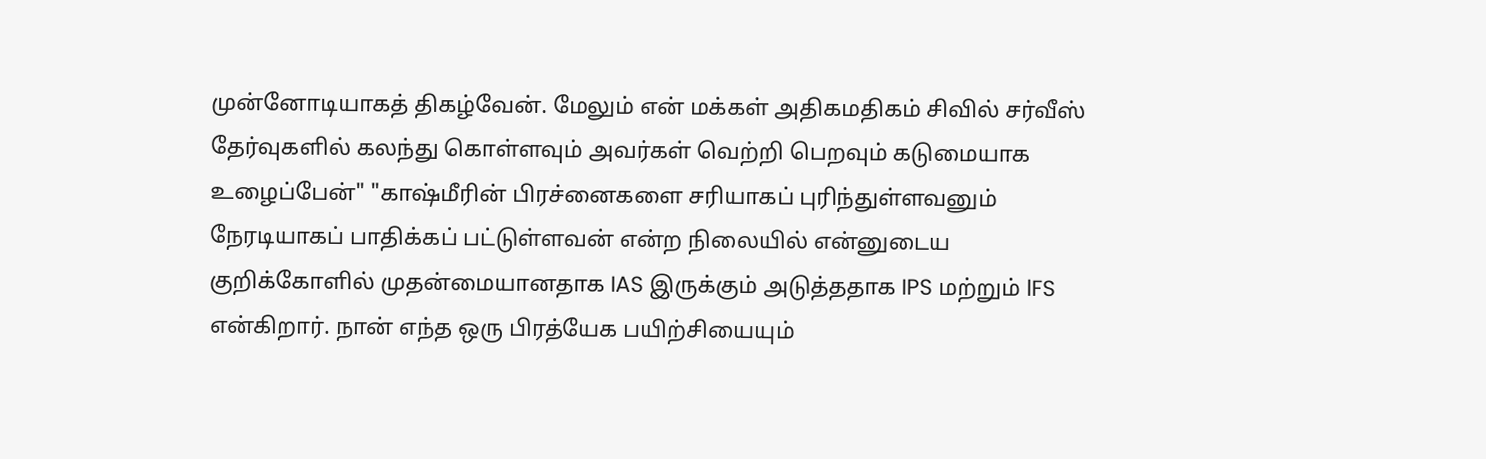முன்னோடியாகத் திகழ்வேன். மேலும் என் மக்கள் அதிகமதிகம் சிவில் சர்வீஸ் தேர்வுகளில் கலந்து கொள்ளவும் அவர்கள் வெற்றி பெறவும் கடுமையாக உழைப்பேன்" "காஷ்மீரின் பிரச்னைகளை சரியாகப் புரிந்துள்ளவனும் நேரடியாகப் பாதிக்கப் பட்டுள்ளவன் என்ற நிலையில் என்னுடைய குறிக்கோளில் முதன்மையானதாக IAS இருக்கும் அடுத்ததாக IPS மற்றும் lFS என்கிறார். நான் எந்த ஒரு பிரத்யேக பயிற்சியையும்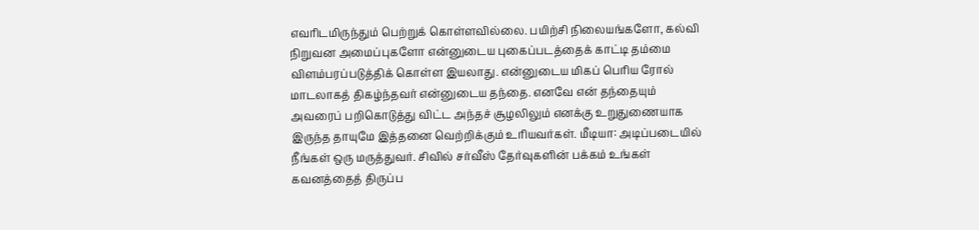எவரிடமிருந்தும் பெற்றுக் கொள்ளவில்லை. பயிற்சி நிலையங்களோ, கல்வி நிறுவன அமைப்புகளோ என்னுடைய புகைப்படத்தைக் காட்டி தம்மை விளம்பரப்படுத்திக் கொள்ள இயலாது. என்னுடைய மிகப் பெரிய ரோல் மாடலாகத் திகழ்ந்தவர் என்னுடைய தந்தை. எனவே என் தந்தையும் அவரைப் பறிகொடுத்து விட்ட அந்தச் சூழலிலும் எனக்கு உறுதுணையாக இருந்த தாயுமே இத்தனை வெற்றிக்கும் உரியவர்கள். மீடியா: அடிப்படையில் நீங்கள் ஒரு மருத்துவர். சிவில் சர்வீஸ் தேர்வுகளின் பக்கம் உங்கள் கவனத்தைத் திருப்ப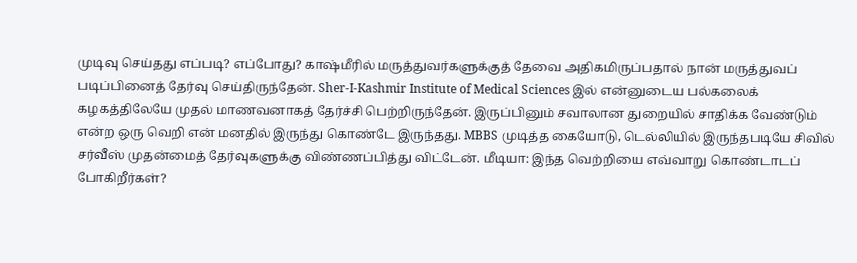முடிவு செய்தது எப்படி? எப்போது? காஷ்மீரில் மருத்துவர்களுக்குத் தேவை அதிகமிருப்பதால் நான் மருத்துவப் படிப்பினைத் தேர்வு செய்திருந்தேன். Sher-I-Kashmir Institute of Medical Sciences இல் என்னுடைய பல்கலைக் கழகத்திலேயே முதல் மாணவனாகத் தேர்ச்சி பெற்றிருந்தேன். இருப்பினும் சவாலான துறையில் சாதிக்க வேண்டும் என்ற ஒரு வெறி என் மனதில் இருந்து கொண்டே இருந்தது. MBBS முடித்த கையோடு, டெல்லியில் இருந்தபடியே சிவில் சர்வீஸ் முதன்மைத் தேர்வுகளுக்கு விண்ணப்பித்து விட்டேன். மீடியா: இந்த வெற்றியை எவ்வாறு கொண்டாடப் போகிறீர்கள்?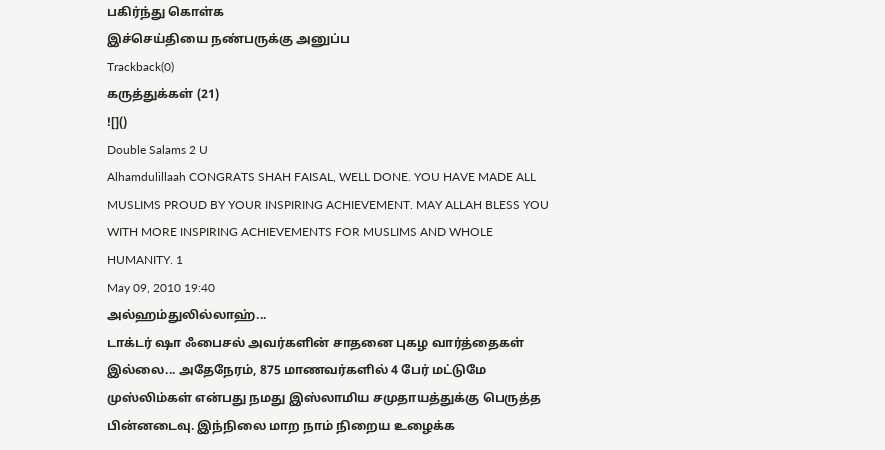பகிர்ந்து கொள்க
இச்செய்தியை நண்பருக்கு அனுப்ப
Trackback(0)
கருத்துக்கள் (21)
![]()
Double Salams 2 U
Alhamdulillaah CONGRATS SHAH FAISAL, WELL DONE. YOU HAVE MADE ALL MUSLIMS PROUD BY YOUR INSPIRING ACHIEVEMENT. MAY ALLAH BLESS YOU WITH MORE INSPIRING ACHIEVEMENTS FOR MUSLIMS AND WHOLE HUMANITY. 1
May 09, 2010 19:40
அல்ஹம்துலில்லாஹ்...
டாக்டர் ஷா ஃபைசல் அவர்களின் சாதனை புகழ வார்த்தைகள் இல்லை... அதேநேரம், 875 மாணவர்களில் 4 பேர் மட்டுமே முஸ்லிம்கள் என்பது நமது இஸ்லாமிய சமுதாயத்துக்கு பெருத்த பின்னடைவு. இந்நிலை மாற நாம் நிறைய உழைக்க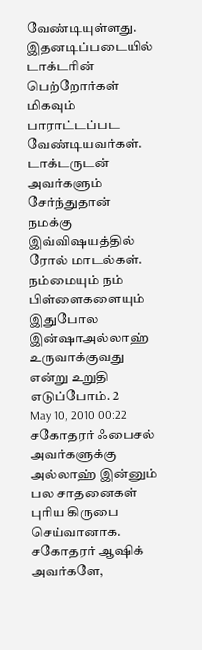வேண்டியுள்ளது. இதனடிப்படையில் டாக்டரின் பெற்றோர்கள் மிகவும் பாராட்டப்பட வேண்டியவர்கள். டாக்டருடன் அவர்களும் சேர்ந்துதான் நமக்கு இவ்விஷயத்தில் ரோல் மாடல்கள். நம்மையும் நம் பிள்ளைகளையும் இதுபோல இன்ஷாஅல்லாஹ் உருவாக்குவது என்று உறுதி எடுப்போம். 2
May 10, 2010 00:22
சகோதரர் ஃபைசல் அவர்களுக்கு அல்லாஹ் இன்னும் பல சாதனைகள் புரிய கிருபை செய்வானாக.
சகோதரர் ஆஷிக் அவர்களே,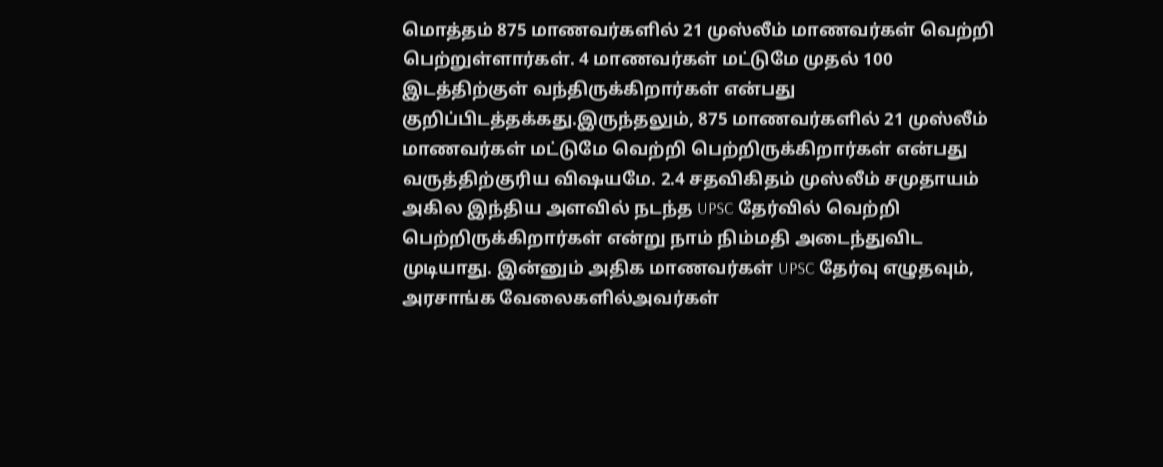மொத்தம் 875 மாணவர்களில் 21 முஸ்லீம் மாணவர்கள் வெற்றி பெற்றுள்ளார்கள். 4 மாணவர்கள் மட்டுமே முதல் 100 இடத்திற்குள் வந்திருக்கிறார்கள் என்பது குறிப்பிடத்தக்கது.இருந்தலும், 875 மாணவர்களில் 21 முஸ்லீம் மாணவர்கள் மட்டுமே வெற்றி பெற்றிருக்கிறார்கள் என்பது வருத்திற்குரிய விஷயமே. 2.4 சதவிகிதம் முஸ்லீம் சமுதாயம் அகில இந்திய அளவில் நடந்த UPSC தேர்வில் வெற்றி பெற்றிருக்கிறார்கள் என்று நாம் நிம்மதி அடைந்துவிட முடியாது. இன்னும் அதிக மாணவர்கள் UPSC தேர்வு எழுதவும், அரசாங்க வேலைகளில்அவர்கள்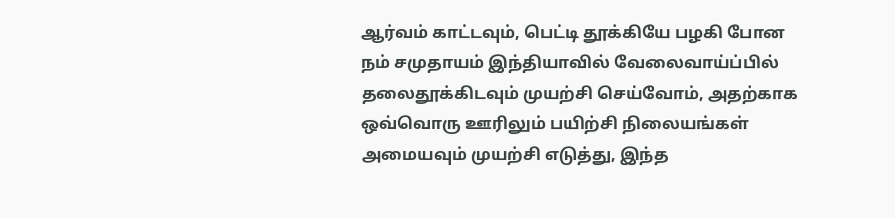ஆர்வம் காட்டவும், பெட்டி தூக்கியே பழகி போன நம் சமுதாயம் இந்தியாவில் வேலைவாய்ப்பில் தலைதூக்கிடவும் முயற்சி செய்வோம், அதற்காக ஒவ்வொரு ஊரிலும் பயிற்சி நிலையங்கள் அமையவும் முயற்சி எடுத்து, இந்த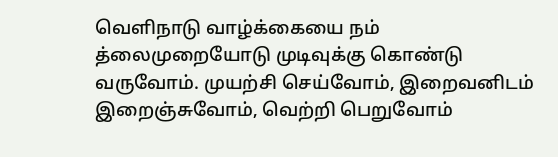வெளிநாடு வாழ்க்கையை நம் த்லைமுறையோடு முடிவுக்கு கொண்டு வருவோம். முயற்சி செய்வோம், இறைவனிடம் இறைஞ்சுவோம், வெற்றி பெறுவோம்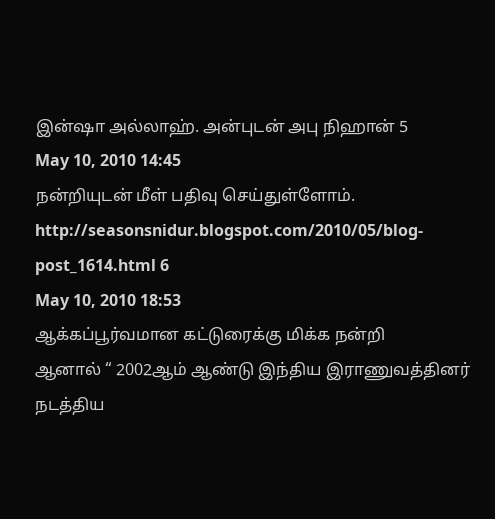இன்ஷா அல்லாஹ். அன்புடன் அபு நிஹான் 5
May 10, 2010 14:45
நன்றியுடன் மீள் பதிவு செய்துள்ளோம்.
http://seasonsnidur.blogspot.com/2010/05/blog-post_1614.html 6
May 10, 2010 18:53
ஆக்கப்பூர்வமான கட்டுரைக்கு மிக்க நன்றி
ஆனால் “ 2002ஆம் ஆண்டு இந்திய இராணுவத்தினர் நடத்திய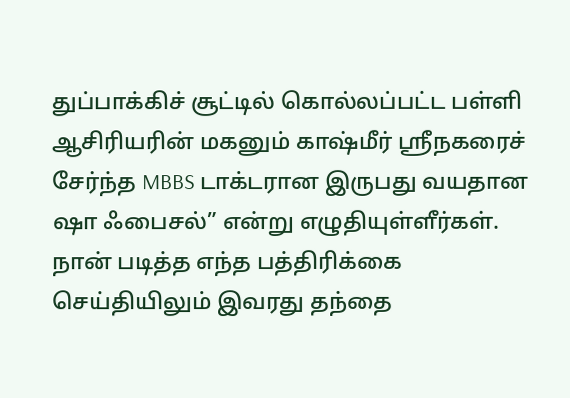துப்பாக்கிச் சூட்டில் கொல்லப்பட்ட பள்ளி ஆசிரியரின் மகனும் காஷ்மீர் ஸ்ரீநகரைச் சேர்ந்த MBBS டாக்டரான இருபது வயதான ஷா ஃபைசல்” என்று எழுதியுள்ளீர்கள். நான் படித்த எந்த பத்திரிக்கை செய்தியிலும் இவரது தந்தை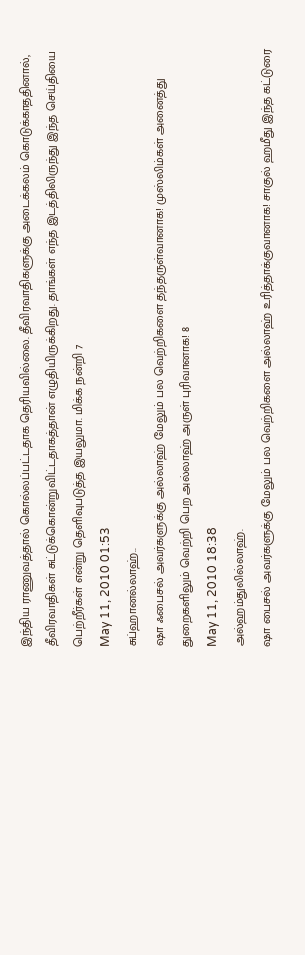இந்திய ராணுவத்தால் கொல்லப்பட்டதாக தெரியவில்லை. தீவிரவாதிகளுக்கு அடைக்கலம் கொடுக்காததினால், தீவிரவாதிகள் சுட்டுக்கொன்றுவிட்டதாகத்தான் எழுதியிருக்கிறது. தாங்கள் எந்த இடத்திலிருந்து இந்த செய்தியை பெற்றீர்கள் என்று தெளிவுபடுத்த இயலுமா. மிக்க நன்றி 7
May 11, 2010 01:53
சுப்ஹானல்லாஹ்..
ஷா ஃபைசல் அவர்களுக்கு அல்லாஹ் மேலும் பல வெற்றிகளை தந்தருள்வானாக! முஸ்லிம்கள் அனைத்து துறைகளிலும் வெற்றி பெற அல்லாஹ் அருள் புரிவானாக! 8
May 11, 2010 18:38
அல்ஹம்துலில்லாஹ்.
ஷா பைசல் அவர்களுக்கு மேலும் பல வெற்றிகளை அல்லாஹ் உரித்தாக்குவானாக! சாகுல் ஹமீது இந்த கட்டுரை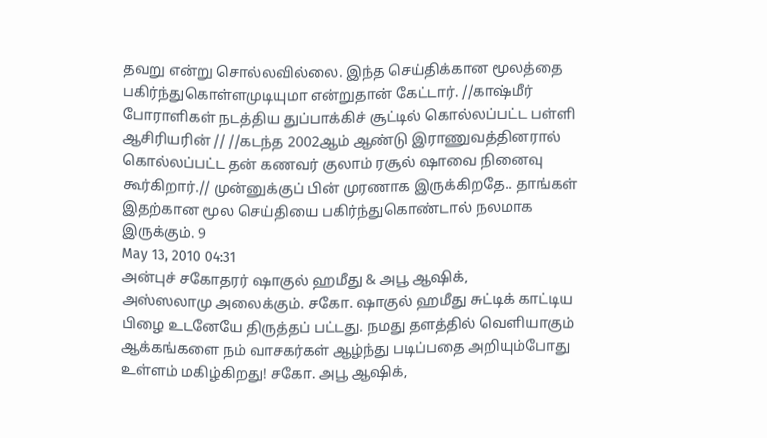தவறு என்று சொல்லவில்லை. இந்த செய்திக்கான மூலத்தை பகிர்ந்துகொள்ளமுடியுமா என்றுதான் கேட்டார். //காஷ்மீர் போராளிகள் நடத்திய துப்பாக்கிச் சூட்டில் கொல்லப்பட்ட பள்ளி ஆசிரியரின் // //கடந்த 2002ஆம் ஆண்டு இராணுவத்தினரால் கொல்லப்பட்ட தன் கணவர் குலாம் ரசூல் ஷாவை நினைவு கூர்கிறார்.// முன்னுக்குப் பின் முரணாக இருக்கிறதே.. தாங்கள் இதற்கான மூல செய்தியை பகிர்ந்துகொண்டால் நலமாக இருக்கும். 9
May 13, 2010 04:31
அன்புச் சகோதரர் ஷாகுல் ஹமீது & அபூ ஆஷிக்,
அஸ்ஸலாமு அலைக்கும். சகோ. ஷாகுல் ஹமீது சுட்டிக் காட்டிய பிழை உடனேயே திருத்தப் பட்டது. நமது தளத்தில் வெளியாகும் ஆக்கங்களை நம் வாசகர்கள் ஆழ்ந்து படிப்பதை அறியும்போது உள்ளம் மகிழ்கிறது! சகோ. அபூ ஆஷிக்,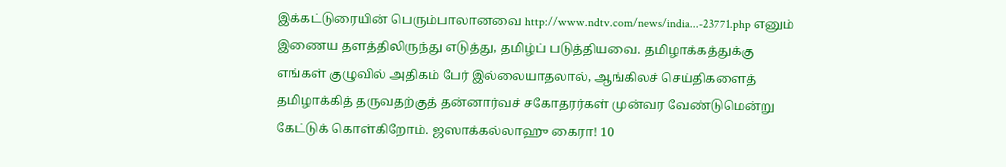இக்கட்டுரையின் பெரும்பாலானவை http://www.ndtv.com/news/india...-23771.php எனும் இணைய தளத்திலிருந்து எடுத்து, தமிழ்ப் படுத்தியவை. தமிழாக்கத்துக்கு எங்கள் குழுவில் அதிகம் பேர் இல்லையாதலால், ஆங்கிலச் செய்திகளைத் தமிழாக்கித் தருவதற்குத் தன்னார்வச் சகோதரர்கள் முன்வர வேண்டுமென்று கேட்டுக் கொள்கிறோம். ஜஸாக்கல்லாஹு கைரா! 10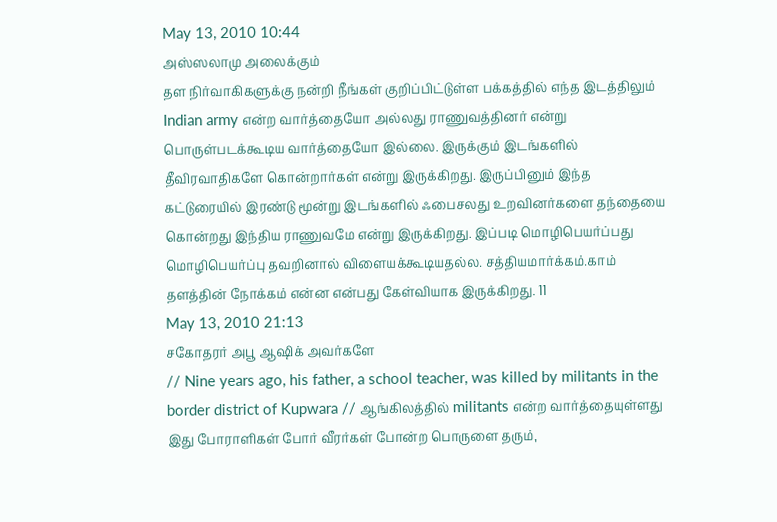May 13, 2010 10:44
அஸ்ஸலாமு அலைக்கும்
தள நிர்வாகிகளுக்கு நன்றி நீங்கள் குறிப்பிட்டுள்ள பக்கத்தில் எந்த இடத்திலும் Indian army என்ற வார்த்தையோ அல்லது ராணுவத்தினர் என்று பொருள்படக்கூடிய வார்த்தையோ இல்லை. இருக்கும் இடங்களில் தீவிரவாதிகளே கொன்றார்கள் என்று இருக்கிறது. இருப்பினும் இந்த கட்டுரையில் இரண்டு மூன்று இடங்களில் ஃபைசலது உறவினர்களை தந்தையை கொன்றது இந்திய ராணுவமே என்று இருக்கிறது. இப்படி மொழிபெயர்ப்பது மொழிபெயர்ப்பு தவறினால் விளையக்கூடியதல்ல. சத்தியமார்க்கம்.காம் தளத்தின் நோக்கம் என்ன என்பது கேள்வியாக இருக்கிறது. 11
May 13, 2010 21:13
சகோதரர் அபூ ஆஷிக் அவர்களே
// Nine years ago, his father, a school teacher, was killed by militants in the border district of Kupwara // ஆங்கிலத்தில் militants என்ற வார்த்தையுள்ளது இது போராளிகள் போர் வீரர்கள் போன்ற பொருளை தரும்,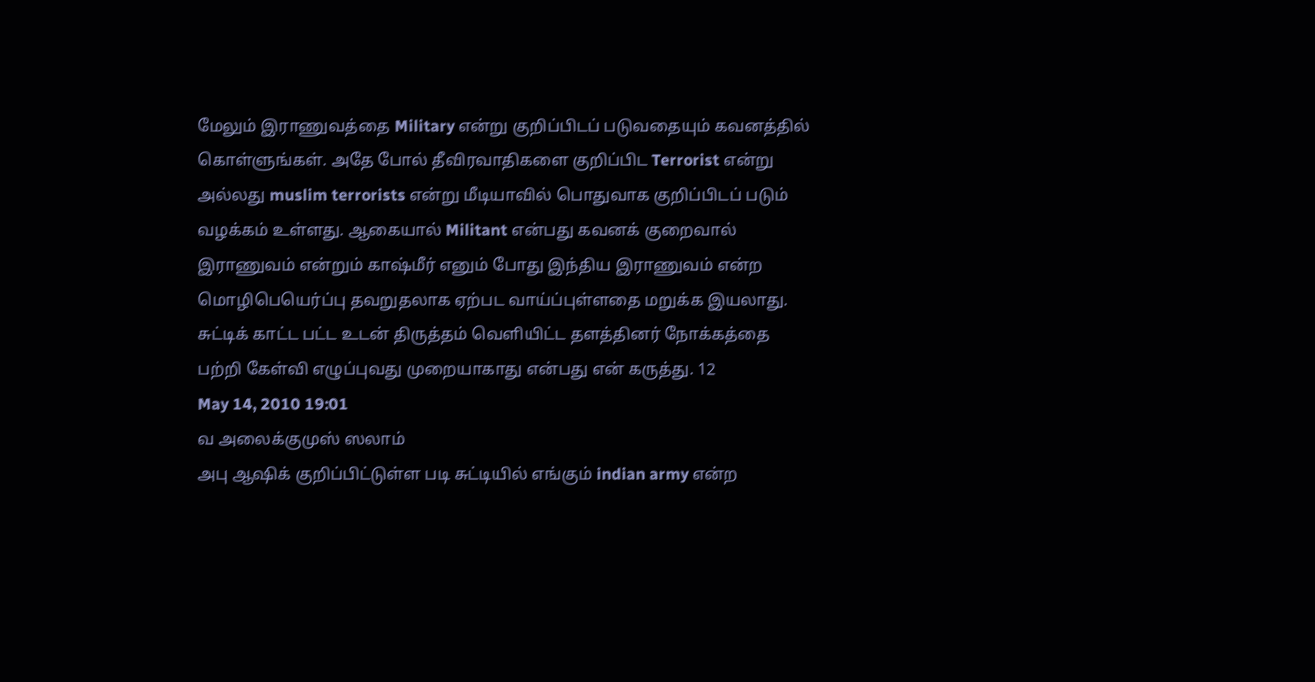மேலும் இராணுவத்தை Military என்று குறிப்பிடப் படுவதையும் கவனத்தில் கொள்ளுங்கள். அதே போல் தீவிரவாதிகளை குறிப்பிட Terrorist என்று அல்லது muslim terrorists என்று மீடியாவில் பொதுவாக குறிப்பிடப் படும் வழக்கம் உள்ளது. ஆகையால் Militant என்பது கவனக் குறைவால் இராணுவம் என்றும் காஷ்மீர் எனும் போது இந்திய இராணுவம் என்ற மொழிபெயெர்ப்பு தவறுதலாக ஏற்பட வாய்ப்புள்ளதை மறுக்க இயலாது. சுட்டிக் காட்ட பட்ட உடன் திருத்தம் வெளியிட்ட தளத்தினர் நோக்கத்தை பற்றி கேள்வி எழுப்புவது முறையாகாது என்பது என் கருத்து. 12
May 14, 2010 19:01
வ அலைக்குமுஸ் ஸலாம்
அபு ஆஷிக் குறிப்பிட்டுள்ள படி சுட்டியில் எங்கும் indian army என்ற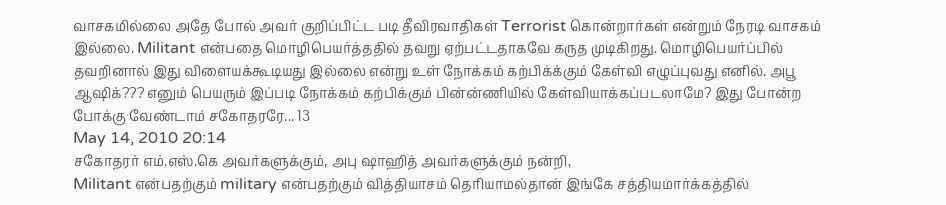வாசகமில்லை அதே போல் அவர் குறிப்பிட்ட படி தீவிரவாதிகள் Terrorist கொன்றார்கள் என்றும் நேரடி வாசகம் இல்லை. Militant என்பதை மொழிபெயர்த்ததில் தவறு ஏற்பட்டதாகவே கருத முடிகிறது. மொழிபெயர்ப்பில் தவறினால் இது விளையக்கூடியது இல்லை என்று உள் நோக்கம் கற்பிக்க்கும் கேள்வி எழுப்புவது எனில். அபூ ஆஷிக்??? எனும் பெயரும் இப்படி நோக்கம் கற்பிக்கும் பின்ன்ணியில் கேள்வியாக்கப்படலாமே? இது போன்ற போக்கு வேண்டாம் சகோதரரே... 13
May 14, 2010 20:14
சகோதரர் எம்.எஸ்.கெ அவர்களுக்கும், அபு ஷாஹித் அவர்களுக்கும் நன்றி,
Militant என்பதற்கும் military என்பதற்கும் வித்தியாசம் தெரியாமல்தான் இங்கே சத்தியமார்க்கத்தில்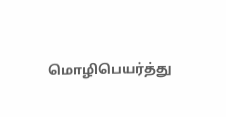மொழிபெயர்த்து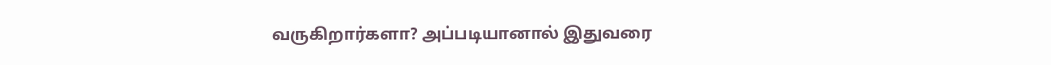வருகிறார்களா? அப்படியானால் இதுவரை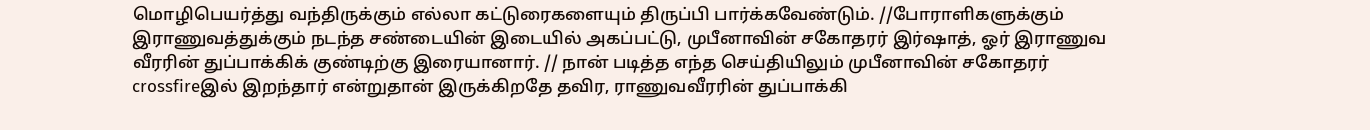மொழிபெயர்த்து வந்திருக்கும் எல்லா கட்டுரைகளையும் திருப்பி பார்க்கவேண்டும். //போராளிகளுக்கும் இராணுவத்துக்கும் நடந்த சண்டையின் இடையில் அகப்பட்டு, முபீனாவின் சகோதரர் இர்ஷாத், ஓர் இராணுவ வீரரின் துப்பாக்கிக் குண்டிற்கு இரையானார். // நான் படித்த எந்த செய்தியிலும் முபீனாவின் சகோதரர் crossfireஇல் இறந்தார் என்றுதான் இருக்கிறதே தவிர, ராணுவவீரரின் துப்பாக்கி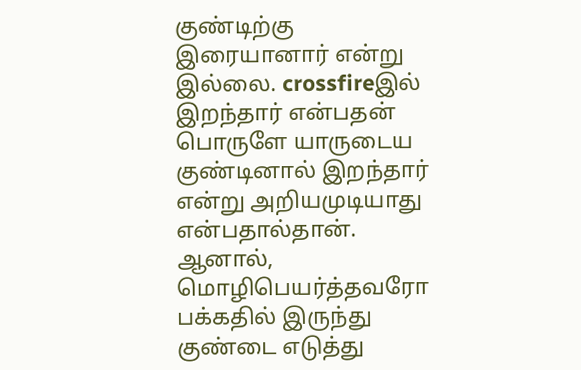குண்டிற்கு இரையானார் என்று இல்லை. crossfireஇல் இறந்தார் என்பதன் பொருளே யாருடைய குண்டினால் இறந்தார் என்று அறியமுடியாது என்பதால்தான். ஆனால், மொழிபெயர்த்தவரோ பக்கதில் இருந்து குண்டை எடுத்து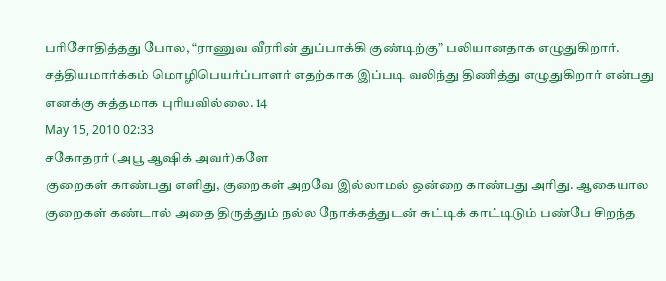பரிசோதித்தது போல, “ராணுவ வீரரின் துப்பாக்கி குண்டிற்கு” பலியானதாக எழுதுகிறார். சத்தியமார்க்கம் மொழிபெயர்ப்பாளர் எதற்காக இப்படி வலிந்து திணித்து எழுதுகிறார் என்பது எனக்கு சுத்தமாக புரியவில்லை. 14
May 15, 2010 02:33
சகோதரர் (அபூ ஆஷிக் அவர்)களே
குறைகள் காண்பது எளிது, குறைகள் அறவே இல்லாமல் ஒன்றை காண்பது அரிது. ஆகையால குறைகள் கண்டால் அதை திருத்தும் நல்ல நோக்கத்துடன் சுட்டிக் காட்டிடும் பண்பே சிறந்த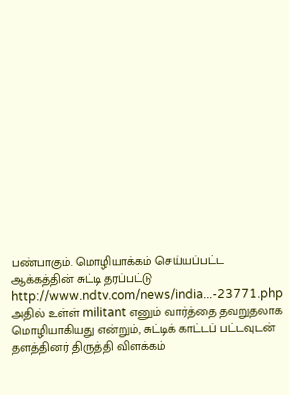பண்பாகும். மொழியாக்கம் செய்யப்பட்ட ஆக்கத்தின் சுட்டி தரப்பட்டு http://www.ndtv.com/news/india...-23771.php அதில் உள்ள் militant எனும் வார்த்தை தவறுதலாக மொழியாகியது என்றும், சுட்டிக் காட்டப் பட்டவுடன் தளத்தினர் திருத்தி விளக்கம்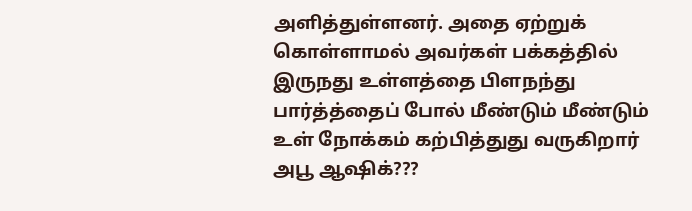அளித்துள்ளனர். அதை ஏற்றுக் கொள்ளாமல் அவர்கள் பக்கத்தில் இருநது உள்ளத்தை பிளநந்து பார்த்த்தைப் போல் மீண்டும் மீண்டும் உள் நோக்கம் கற்பித்துது வருகிறார் அபூ ஆஷிக்???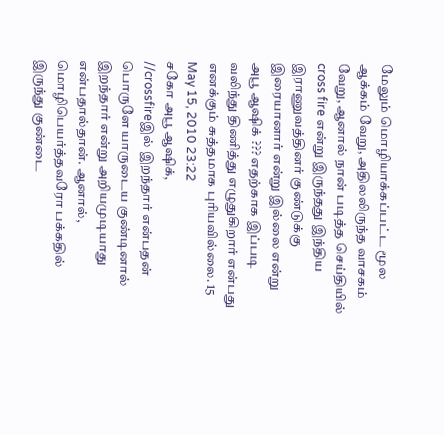மேலும் மொழியாக்கப்பட்ட மூல ஆக்கம் வேறு, அதிலலிருந்த வாசகம் வேறு, ஆனால் நான் படித்த செய்தியில் cross fire என்று இருந்தது இந்திய இராணுவத்தினர் குண்டுக்கு இரையானார் என்று இல்லை என்று அபூ ஆஷிக் ??? எதற்காக இப்படி வலிந்து திணித்து எழுதுகிறார் என்பது எனக்கும் சுத்தமாக புரியவில்லை. 15
May 15, 2010 23:22
சகோ அபூ ஆஷிக்,
//crossfireஇல் இறந்தார் என்பதன் பொருளே யாருடைய குண்டினால் இறந்தார் என்று அறியமுடியாது என்பதால்தான். ஆனால், மொழிபெயர்த்தவரோ பக்கதில் இருந்து குண்டை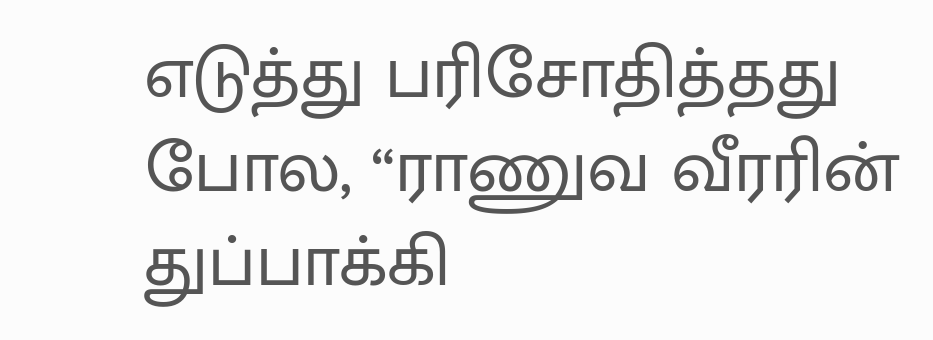எடுத்து பரிசோதித்தது போல, “ராணுவ வீரரின் துப்பாக்கி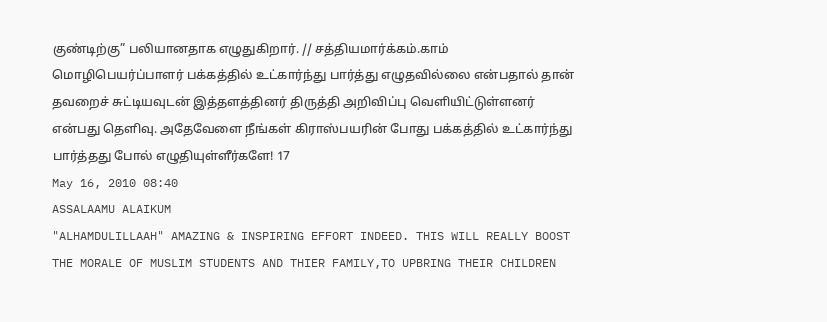குண்டிற்கு” பலியானதாக எழுதுகிறார். // சத்தியமார்க்கம்.காம் மொழிபெயர்ப்பாளர் பக்கத்தில் உட்கார்ந்து பார்த்து எழுதவில்லை என்பதால் தான் தவறைச் சுட்டியவுடன் இத்தளத்தினர் திருத்தி அறிவிப்பு வெளியிட்டுள்ளனர் என்பது தெளிவு. அதேவேளை நீங்கள் கிராஸ்பயரின் போது பக்கத்தில் உட்கார்ந்து பார்த்தது போல் எழுதியுள்ளீர்களே! 17
May 16, 2010 08:40
ASSALAAMU ALAIKUM
"ALHAMDULILLAAH" AMAZING & INSPIRING EFFORT INDEED. THIS WILL REALLY BOOST THE MORALE OF MUSLIM STUDENTS AND THIER FAMILY,TO UPBRING THEIR CHILDREN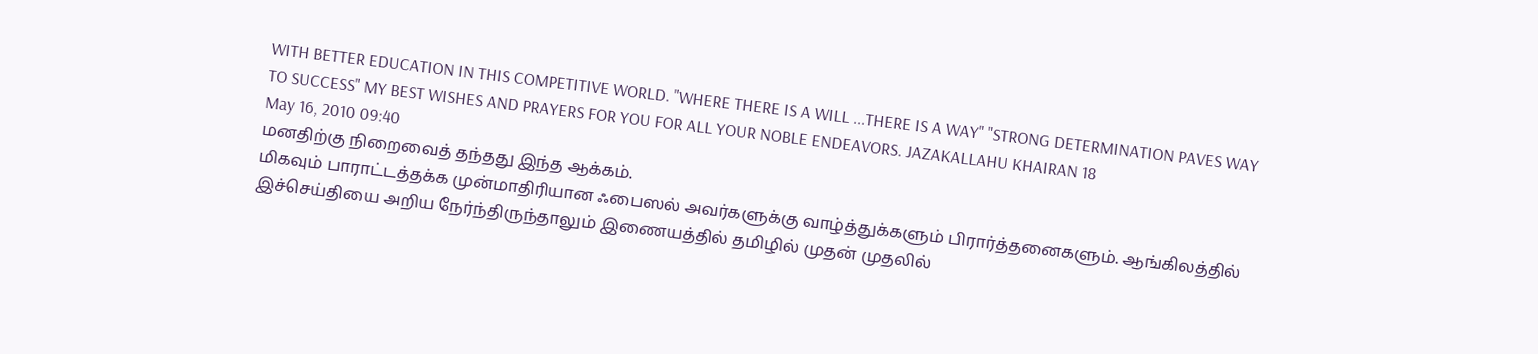WITH BETTER EDUCATION IN THIS COMPETITIVE WORLD. "WHERE THERE IS A WILL ...THERE IS A WAY" "STRONG DETERMINATION PAVES WAY TO SUCCESS" MY BEST WISHES AND PRAYERS FOR YOU FOR ALL YOUR NOBLE ENDEAVORS. JAZAKALLAHU KHAIRAN 18
May 16, 2010 09:40
மனதிற்கு நிறைவைத் தந்தது இந்த ஆக்கம்.
மிகவும் பாராட்டத்தக்க முன்மாதிரியான ஃபைஸல் அவர்களுக்கு வாழ்த்துக்களும் பிரார்த்தனைகளும். ஆங்கிலத்தில் இச்செய்தியை அறிய நேர்ந்திருந்தாலும் இணையத்தில் தமிழில் முதன் முதலில்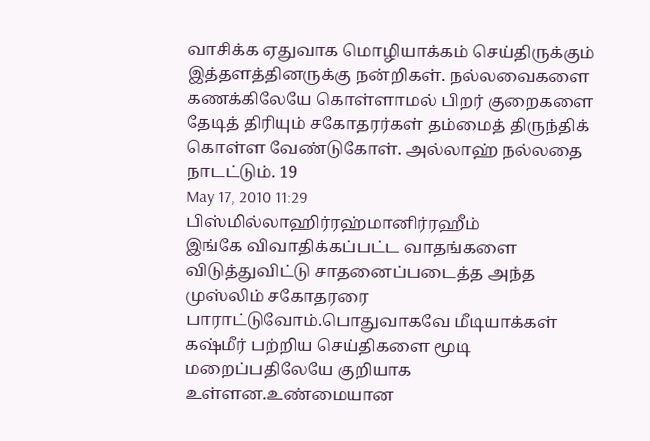வாசிக்க ஏதுவாக மொழியாக்கம் செய்திருக்கும் இத்தளத்தினருக்கு நன்றிகள். நல்லவைகளை கணக்கிலேயே கொள்ளாமல் பிறர் குறைகளை தேடித் திரியும் சகோதரர்கள் தம்மைத் திருந்திக் கொள்ள வேண்டுகோள். அல்லாஹ் நல்லதை நாடட்டும். 19
May 17, 2010 11:29
பிஸ்மில்லாஹிர்ரஹ்மானிர்ரஹீம்
இங்கே விவாதிக்கப்பட்ட வாதங்களை விடுத்துவிட்டு சாதனைப்படைத்த அந்த முஸ்லிம் சகோதரரை பாராட்டுவோம்.பொதுவாகவே மீடியாக்கள் கஷ்மீர் பற்றிய செய்திகளை மூடி மறைப்பதிலேயே குறியாக உள்ளன.உண்மையான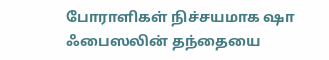போராளிகள் நிச்சயமாக ஷா ஃபைஸலின் தந்தையை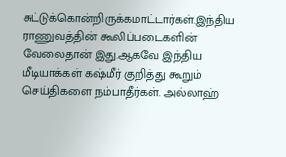சுட்டுக்கொன்றிருக்கமாட்டார்கள்.இந்திய ராணுவத்தின் கூலிப்படைகளின் வேலைதான் இது.ஆகவே இந்திய மீடியாக்கள் கஷ்மீர் குறித்து கூறும் செய்திகளை நம்பாதீர்கள். அல்லாஹ்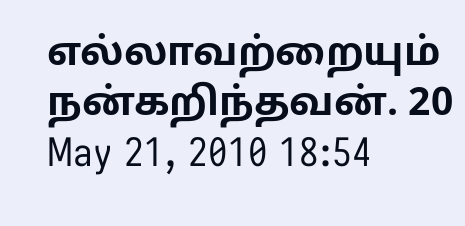எல்லாவற்றையும் நன்கறிந்தவன். 20
May 21, 2010 18:54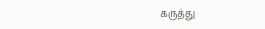கருத்து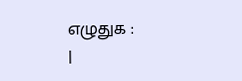எழுதுக :
|